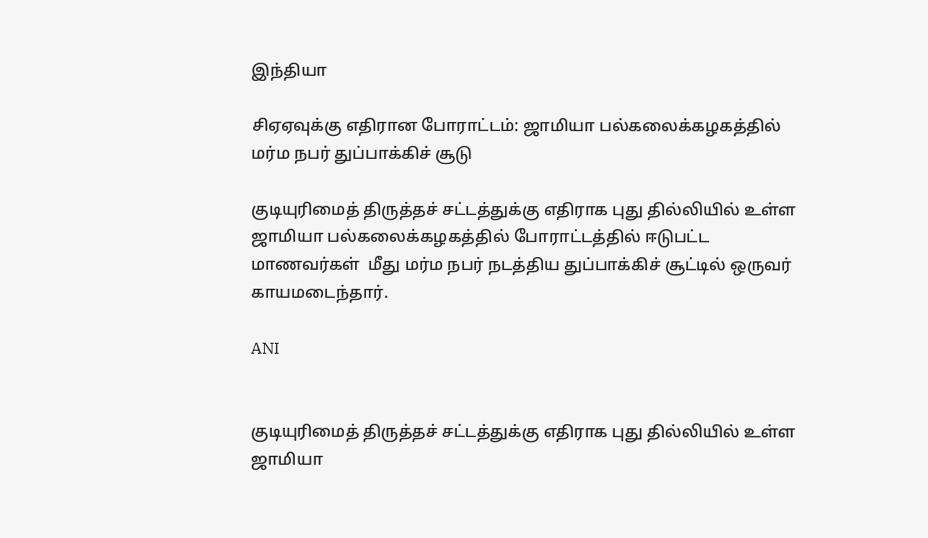இந்தியா

சிஏஏவுக்கு எதிரான போராட்டம்: ஜாமியா பல்கலைக்கழகத்தில்  மர்ம நபர் துப்பாக்கிச் சூடு

குடியுரிமைத் திருத்தச் சட்டத்துக்கு எதிராக புது தில்லியில் உள்ள ஜாமியா பல்கலைக்கழகத்தில் போராட்டத்தில் ஈடுபட்ட மாணவர்கள்  மீது மர்ம நபர் நடத்திய துப்பாக்கிச் சூட்டில் ஒருவர் காயமடைந்தார்.

ANI


குடியுரிமைத் திருத்தச் சட்டத்துக்கு எதிராக புது தில்லியில் உள்ள ஜாமியா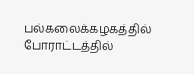பல்கலைக்கழகத்தில் போராட்டத்தில்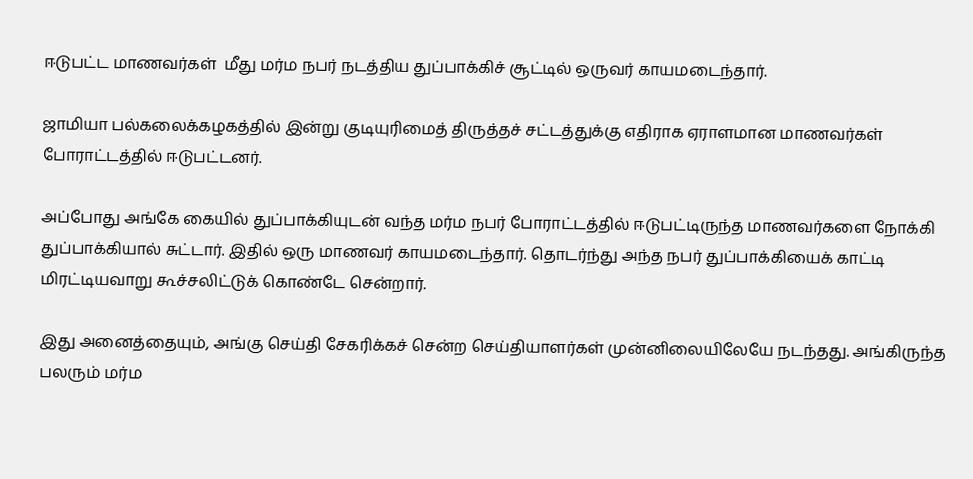ஈடுபட்ட மாணவர்கள்  மீது மர்ம நபர் நடத்திய துப்பாக்கிச் சூட்டில் ஒருவர் காயமடைந்தார்.

ஜாமியா பல்கலைக்கழகத்தில் இன்று குடியுரிமைத் திருத்தச் சட்டத்துக்கு எதிராக ஏராளமான மாணவர்கள் போராட்டத்தில் ஈடுபட்டனர்.

அப்போது அங்கே கையில் துப்பாக்கியுடன் வந்த மர்ம நபர் போராட்டத்தில் ஈடுபட்டிருந்த மாணவர்களை நோக்கி துப்பாக்கியால் சுட்டார். இதில் ஒரு மாணவர் காயமடைந்தார். தொடர்ந்து அந்த நபர் துப்பாக்கியைக் காட்டி மிரட்டியவாறு கூச்சலிட்டுக் கொண்டே சென்றார்.

இது அனைத்தையும், அங்கு செய்தி சேகரிக்கச் சென்ற செய்தியாளர்கள் முன்னிலையிலேயே நடந்தது. அங்கிருந்த பலரும் மர்ம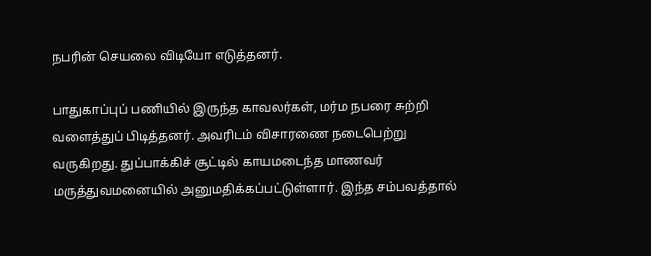நபரின் செயலை விடியோ எடுத்தனர்.

பாதுகாப்புப் பணியில் இருந்த காவலர்கள், மர்ம நபரை சுற்றி வளைத்துப் பிடித்தனர். அவரிடம் விசாரணை நடைபெற்று வருகிறது. துப்பாக்கிச் சூட்டில் காயமடைந்த மாணவர் மருத்துவமனையில் அனுமதிக்கப்பட்டுள்ளார். இந்த சம்பவத்தால்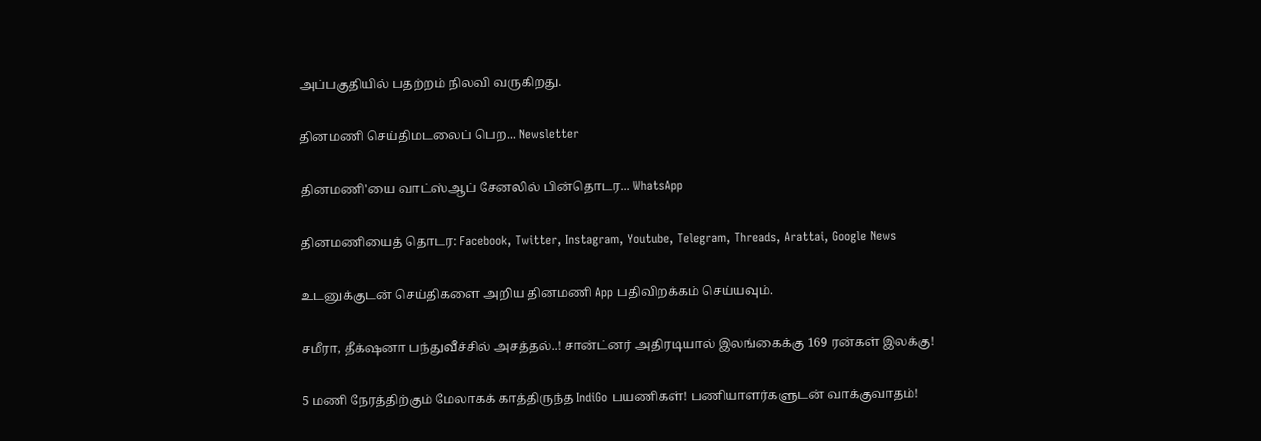அப்பகுதியில் பதற்றம் நிலவி வருகிறது.

தினமணி செய்திமடலைப் பெற... Newsletter

தினமணி'யை வாட்ஸ்ஆப் சேனலில் பின்தொடர... WhatsApp

தினமணியைத் தொடர: Facebook, Twitter, Instagram, Youtube, Telegram, Threads, Arattai, Google News

உடனுக்குடன் செய்திகளை அறிய தினமணி App பதிவிறக்கம் செய்யவும்.

சமீரா, தீக்‌ஷனா பந்துவீச்சில் அசத்தல்..! சான்ட்னர் அதிரடியால் இலங்கைக்கு 169 ரன்கள் இலக்கு!

5 மணி நேரத்திற்கும் மேலாகக் காத்திருந்த IndiGo பயணிகள்! பணியாளர்களுடன் வாக்குவாதம்!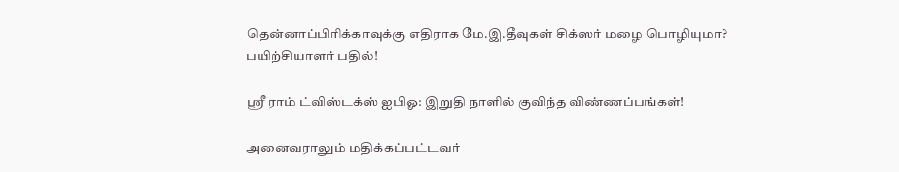தென்னாப்பிரிக்காவுக்கு எதிராக மே.இ.தீவுகள் சிக்ஸர் மழை பொழியுமா? பயிற்சியாளர் பதில்!

ஸ்ரீ ராம் ட்விஸ்டக்ஸ் ஐபிஓ: இறுதி நாளில் குவிந்த விண்ணப்பங்கள்!

அனைவராலும் மதிக்கப்பட்டவர்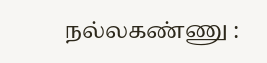நல்லகண்ணு :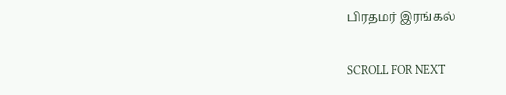பிரதமர் இரங்கல்

SCROLL FOR NEXT